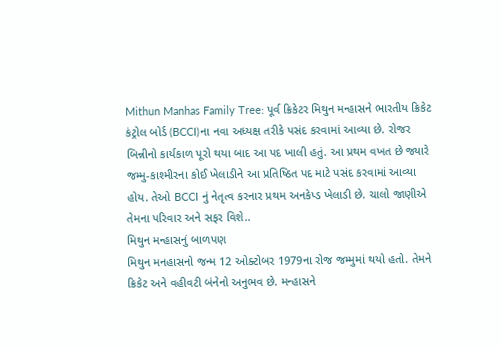Mithun Manhas Family Tree: પૂર્વ ક્રિકેટર મિથુન મન્હાસને ભારતીય ક્રિકેટ કંટ્રોલ બોર્ડ (BCCI)ના નવા અધ્યક્ષ તરીકે પસંદ કરવામાં આવ્યા છે. રોજર બિન્નીનો કાર્યકાળ પૂરો થયા બાદ આ પદ ખાલી હતું. આ પ્રથમ વખત છે જ્યારે જમ્મુ-કાશ્મીરના કોઈ ખેલાડીને આ પ્રતિષ્ઠિત પદ માટે પસંદ કરવામાં આવ્યા હોય. તેઓ BCCI નું નેતૃત્વ કરનાર પ્રથમ અનકેપ્ડ ખેલાડી છે. ચાલો જાણીએ તેમના પરિવાર અને સફર વિશે..
મિથુન મન્હાસનું બાળપણ
મિથુન મનહાસનો જન્મ 12 ઓક્ટોબર 1979ના રોજ જમ્મુમાં થયો હતો. તેમને ક્રિકેટ અને વહીવટી બંનેનો અનુભવ છે. મન્હાસને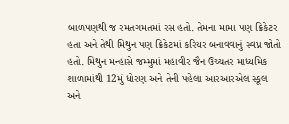બાળપણથી જ રમતગમતમાં રસ હતો. તેમના મામા પણ ક્રિકેટર હતા અને તેથી મિથુન પણ ક્રિકેટમાં કરિયર બનાવવાનું સ્વપ્ન જોતો હતો. મિથુન મન્હાસે જમ્મુમાં મહાવીર જૈન ઉચ્ચતર માધ્યમિક શાળામાંથી 12મું ધોરણ અને તેની પહેલા આરઆરએલ સ્કૂલ અને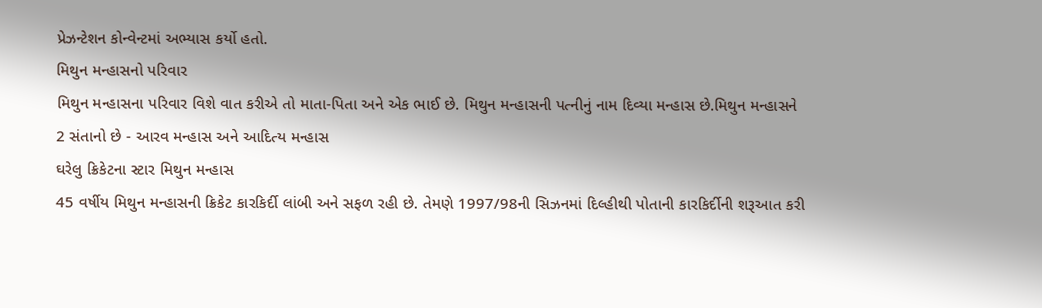પ્રેઝન્ટેશન કોન્વેન્ટમાં અભ્યાસ કર્યો હતો.
મિથુન મન્હાસનો પરિવાર
મિથુન મન્હાસના પરિવાર વિશે વાત કરીએ તો માતા-પિતા અને એક ભાઈ છે. મિથુન મન્હાસની પત્નીનું નામ દિવ્યા મન્હાસ છે.મિથુન મન્હાસને 2 સંતાનો છે - આરવ મન્હાસ અને આદિત્ય મન્હાસ
ઘરેલુ ક્રિકેટના સ્ટાર મિથુન મન્હાસ
45 વર્ષીય મિથુન મન્હાસની ક્રિકેટ કારકિર્દી લાંબી અને સફળ રહી છે. તેમણે 1997/98ની સિઝનમાં દિલ્હીથી પોતાની કારકિર્દીની શરૂઆત કરી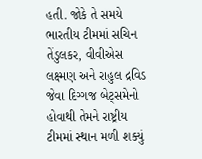હતી. જોકે તે સમયે ભારતીય ટીમમાં સચિન તેંડુલકર, વીવીએસ લક્ષ્મણ અને રાહુલ દ્રવિડ જેવા દિગ્ગજ બેટ્સમેનો હોવાથી તેમને રાષ્ટ્રીય ટીમમાં સ્થાન મળી શક્યું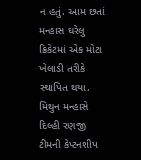ન હતું. આમ છતાં મન્હાસ ઘરેલુ ક્રિકેટમાં એક મોટા ખેલાડી તરીકે સ્થાપિત થયા.
મિથુન મન્હાસે દિલ્હી રણજી ટીમની કેપ્ટનશીપ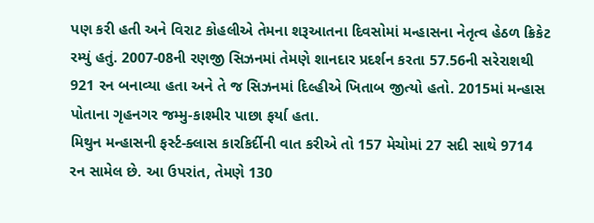પણ કરી હતી અને વિરાટ કોહલીએ તેમના શરૂઆતના દિવસોમાં મન્હાસના નેતૃત્વ હેઠળ ક્રિકેટ રમ્યું હતું. 2007-08ની રણજી સિઝનમાં તેમણે શાનદાર પ્રદર્શન કરતા 57.56ની સરેરાશથી 921 રન બનાવ્યા હતા અને તે જ સિઝનમાં દિલ્હીએ ખિતાબ જીત્યો હતો. 2015માં મન્હાસ પોતાના ગૃહનગર જમ્મુ-કાશ્મીર પાછા ફર્યા હતા.
મિથુન મન્હાસની ફર્સ્ટ-ક્લાસ કારકિર્દીની વાત કરીએ તો 157 મેચોમાં 27 સદી સાથે 9714 રન સામેલ છે. આ ઉપરાંત, તેમણે 130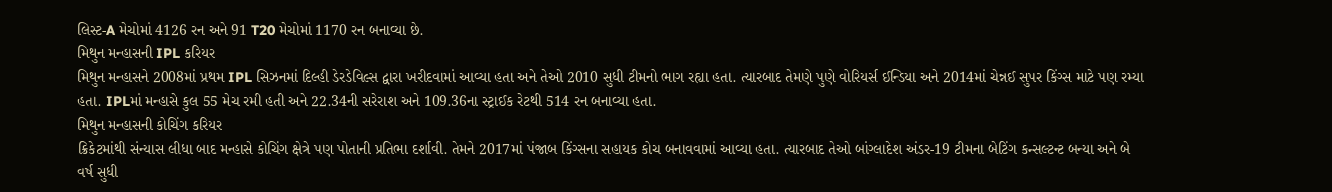લિસ્ટ-A મેચોમાં 4126 રન અને 91 T20 મેચોમાં 1170 રન બનાવ્યા છે.
મિથુન મન્હાસની IPL કરિયર
મિથુન મન્હાસને 2008માં પ્રથમ IPL સિઝનમાં દિલ્હી ડેરડેવિલ્સ દ્વારા ખરીદવામાં આવ્યા હતા અને તેઓ 2010 સુધી ટીમનો ભાગ રહ્યા હતા. ત્યારબાદ તેમણે પુણે વોરિયર્સ ઈન્ડિયા અને 2014માં ચેન્નઈ સુપર કિંગ્સ માટે પણ રમ્યા હતા. IPLમાં મન્હાસે કુલ 55 મેચ રમી હતી અને 22.34ની સરેરાશ અને 109.36ના સ્ટ્રાઈક રેટથી 514 રન બનાવ્યા હતા.
મિથુન મન્હાસની કોચિંગ કરિયર
ક્રિકેટમાંથી સંન્યાસ લીધા બાદ મન્હાસે કોચિંગ ક્ષેત્રે પણ પોતાની પ્રતિભા દર્શાવી. તેમને 2017માં પંજાબ કિંગ્સના સહાયક કોચ બનાવવામાં આવ્યા હતા. ત્યારબાદ તેઓ બાંગ્લાદેશ અંડર-19 ટીમના બેટિંગ કન્સલ્ટન્ટ બન્યા અને બે વર્ષ સુધી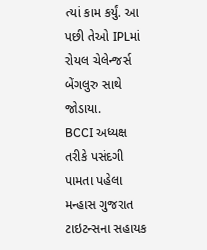ત્યાં કામ કર્યું. આ પછી તેઓ IPLમાં રોયલ ચેલેન્જર્સ બેંગલુરુ સાથે જોડાયા.
BCCI અધ્યક્ષ તરીકે પસંદગી પામતા પહેલા મન્હાસ ગુજરાત ટાઇટન્સના સહાયક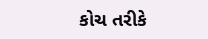કોચ તરીકે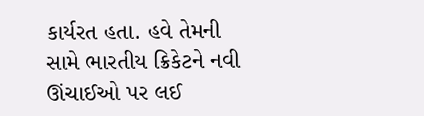કાર્યરત હતા. હવે તેમની સામે ભારતીય ક્રિકેટને નવી ઊંચાઈઓ પર લઈ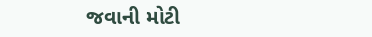જવાની મોટી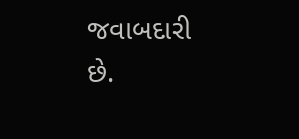જવાબદારી છે.